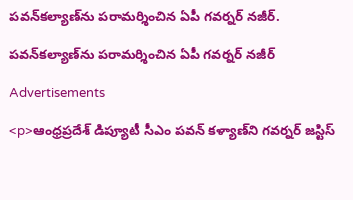పవన్‌కల్యాణ్‌ను పరామర్శించిన ఏపీ గవర్నర్ నజీర్.

పవన్‌కల్యాణ్‌ను పరామర్శించిన ఏపీ గవర్నర్ నజీర్

Advertisements

<p>ఆంధ్రప్రదేశ్‌ డిప్యూటీ సీఎం పవన్ కళ్యాణ్‌ని గవర్నర్ జస్టిస్‌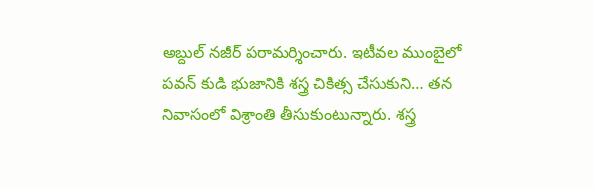అబ్దుల్‌ నజీర్ పరామర్శించారు. ఇటీవల ముంబైలో పవన్ కుడి భుజానికి శస్త్ర చికిత్స చేసుకుని… తన నివాసంలో విశ్రాంతి తీసుకుంటున్నారు. శస్త్ర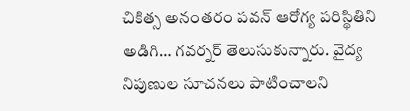చికిత్స అనంతరం పవన్ ఆరోగ్య పరిస్థితిని అడిగి… గవర్నర్ తెలుసుకున్నారు. వైద్య నిపుణుల సూచనలు పాటించాలని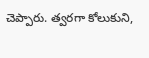చెప్పారు. త్వరగా కోలుకుని,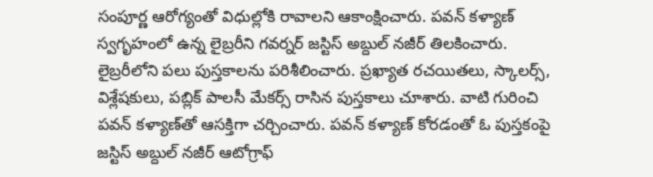సంపూర్ణ ఆరోగ్యంతో విధుల్లోకి రావాలని ఆకాంక్షించారు. పవన్ కళ్యాణ్ స్వగృహంలో ఉన్న లైబ్రరీని గవర్నర్ జస్టిస్ అబ్దుల్ నజీర్ తిలకించారు. లైబ్రరీలోని పలు పుస్తకాలను పరిశీలించారు. ప్రఖ్యాత రచయితలు, స్కాలర్స్, విశ్లేషకులు, పబ్లిక్ పాలసీ మేకర్స్ రాసిన పుస్తకాలు చూశారు. వాటి గురించి పవన్ కళ్యాణ్‌తో ఆసక్తిగా చర్చించారు. పవన్ కళ్యాణ్ కోరడంతో ఓ పుస్తకంపై జస్టిస్ అబ్దుల్ నజీర్ ఆటోగ్రాఫ్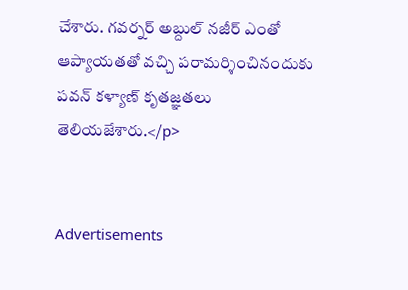చేశారు. గవర్నర్ అబ్దుల్ నజీర్ ఎంతో ఆప్యాయతతో వచ్చి పరామర్శించినందుకు పవన్ కళ్యాణ్ కృతజ్ఞతలు తెలియజేశారు.</p>


Advertisements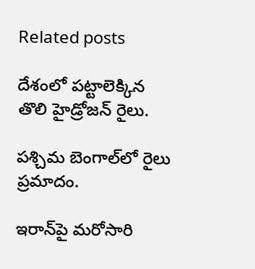Related posts

దేశంలో పట్టాలెక్కిన తొలి హైడ్రోజన్ రైలు.

పశ్చిమ బెంగాల్‌లో రైలు ప్రమాదం.

ఇరాన్‍పై మరోసారి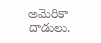అమెరికా దాడులు.